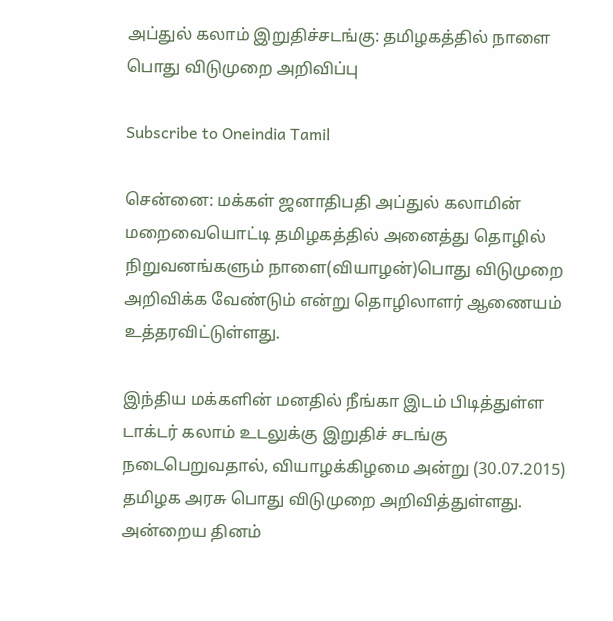அப்துல் கலாம் இறுதிச்சடங்கு: தமிழகத்தில் நாளை பொது விடுமுறை அறிவிப்பு

Subscribe to Oneindia Tamil

சென்னை: மக்கள் ஜனாதிபதி அப்துல் கலாமின் மறைவையொட்டி தமிழகத்தில் அனைத்து தொழில் நிறுவனங்களும் நாளை(வியாழன்)பொது விடுமுறை அறிவிக்க வேண்டும் என்று தொழிலாளர் ஆணையம் உத்தரவிட்டுள்ளது.

இந்திய மக்களின் மனதில் நீங்கா இடம் பிடித்துள்ள டாக்டர் கலாம் உடலுக்கு இறுதிச் சடங்கு நடைபெறுவதால், வியாழக்கிழமை அன்று (30.07.2015) தமிழக அரசு பொது விடுமுறை அறிவித்துள்ளது. அன்றைய தினம்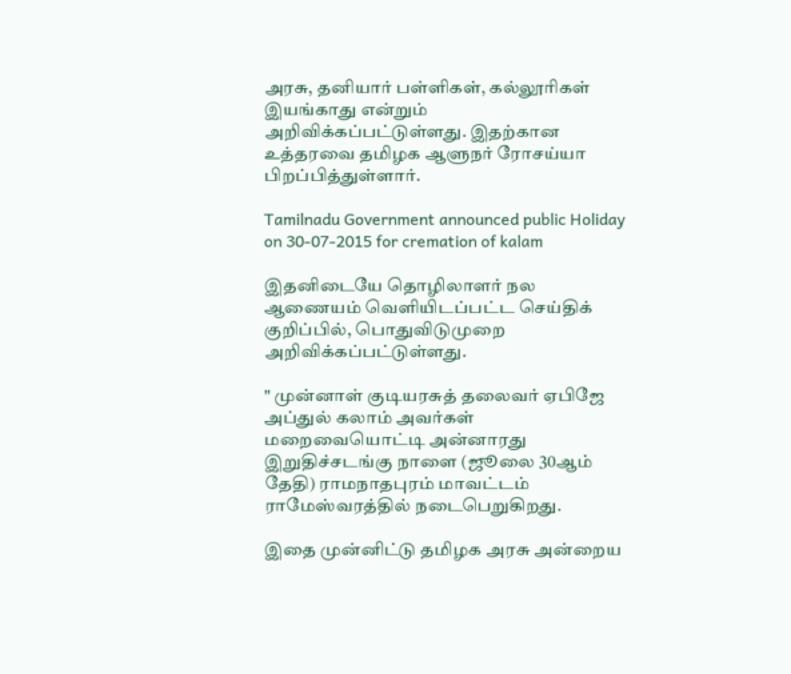அரசு, தனியார் பள்ளிகள், கல்லூரிகள் இயங்காது என்றும் அறிவிக்கப்பட்டுள்ளது. இதற்கான உத்தரவை தமிழக ஆளுநர் ரோசய்யா பிறப்பித்துள்ளார்.

Tamilnadu Government announced public Holiday on 30-07-2015 for cremation of kalam

இதனிடையே தொழிலாளர் நல ஆணையம் வெளியிடப்பட்ட செய்திக் குறிப்பில், பொதுவிடுமுறை அறிவிக்கப்பட்டுள்ளது.

" முன்னாள் குடியரசுத் தலைவர் ஏபிஜே அப்துல் கலாம் அவர்கள் மறைவையொட்டி அன்னாரது இறுதிச்சடங்கு நாளை (ஜூலை 30ஆம் தேதி) ராமநாதபுரம் மாவட்டம் ராமேஸ்வரத்தில் நடைபெறுகிறது.

இதை முன்னிட்டு தமிழக அரசு அன்றைய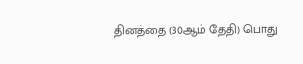தினத்தை (30ஆம் தேதி) பொது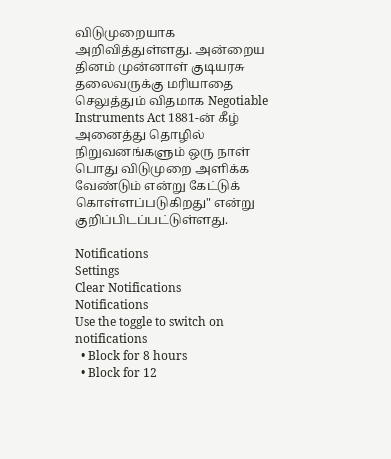விடுமுறையாக அறிவித்துள்ளது. அன்றைய தினம் முன்னாள் குடியரசு தலைவருக்கு மரியாதை செலுத்தும் விதமாக Negotiable Instruments Act 1881-ன் கீழ் அனைத்து தொழில் நிறுவனங்களும் ஒரு நாள் பொது விடுமுறை அளிக்க வேண்டும் என்று கேட்டுக் கொள்ளப்படுகிறது" என்று குறிப்பிடப்பட்டுள்ளது.

Notifications
Settings
Clear Notifications
Notifications
Use the toggle to switch on notifications
  • Block for 8 hours
  • Block for 12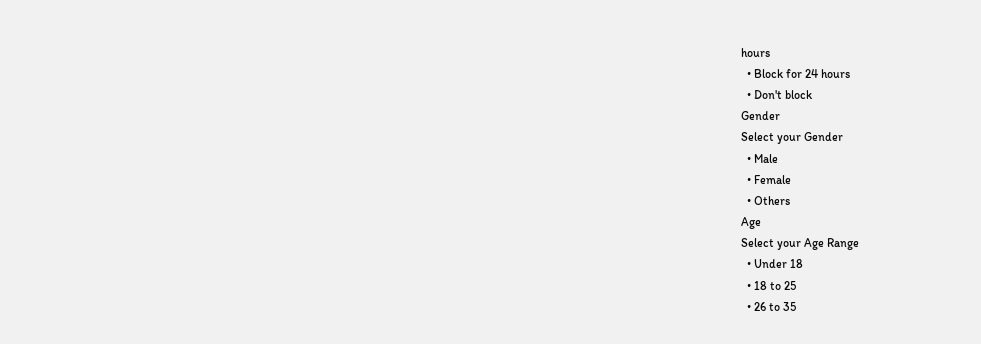hours
  • Block for 24 hours
  • Don't block
Gender
Select your Gender
  • Male
  • Female
  • Others
Age
Select your Age Range
  • Under 18
  • 18 to 25
  • 26 to 35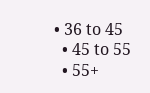• 36 to 45
  • 45 to 55
  • 55+